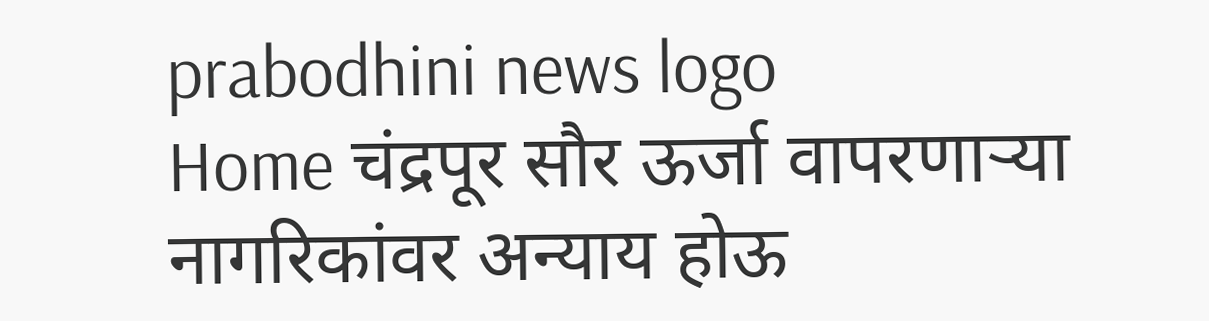prabodhini news logo
Home चंद्रपूर सौर ऊर्जा वापरणाऱ्या नागरिकांवर अन्याय होऊ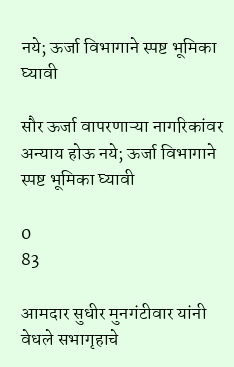नये; ऊर्जा विभागाने स्पष्ट भूमिका घ्यावी

सौर ऊर्जा वापरणाऱ्या नागरिकांवर अन्याय होऊ नये; ऊर्जा विभागाने स्पष्ट भूमिका घ्यावी

0
83

आमदार सुधीर मुनगंटीवार यांनी वेधले सभागृहाचे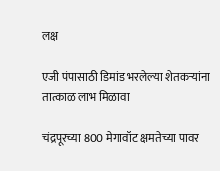लक्ष

एजी पंपासाठी डिमांड भरलेल्या शेतकऱ्यांना तात्काळ लाभ मिळावा

चंद्रपूरच्या 800 मेगावॉट क्षमतेच्या पावर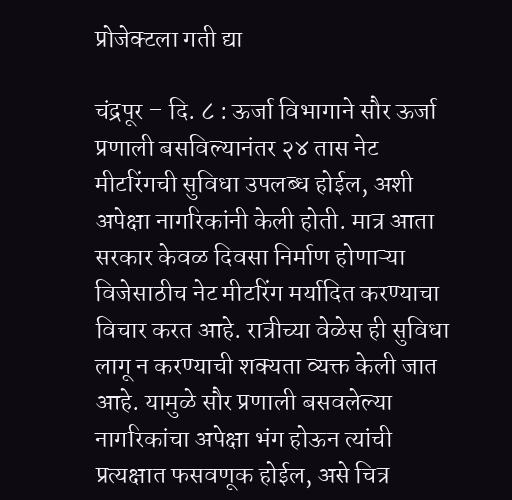प्रोजेक्टला गती द्या

चंद्रपूर – दि. ८ : ऊर्जा विभागाने सौर ऊर्जा प्रणाली बसविल्यानंतर २४ तास नेट मीटरिंगची सुविधा उपलब्ध होईल, अशी अपेक्षा नागरिकांनी केली होती. मात्र आता सरकार केवळ दिवसा निर्माण होणाऱ्या विजेसाठीच नेट मीटरिंग मर्यादित करण्याचा विचार करत आहे. रात्रीच्या वेळेस ही सुविधा लागू न करण्याची शक्यता व्यक्त केली जात आहे. यामुळे सौर प्रणाली बसवलेल्या नागरिकांचा अपेक्षा भंग होऊन त्यांची प्रत्यक्षात फसवणूक होईल, असे चित्र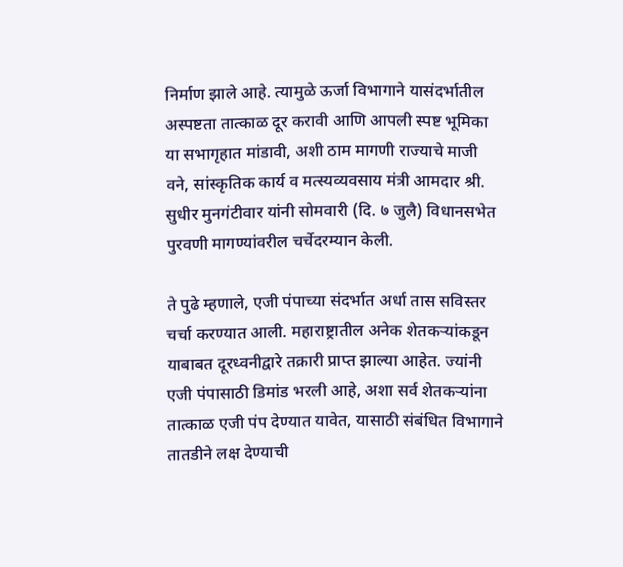निर्माण झाले आहे. त्यामुळे ऊर्जा विभागाने यासंदर्भातील अस्पष्टता तात्काळ दूर करावी आणि आपली स्पष्ट भूमिका या सभागृहात मांडावी, अशी ठाम मागणी राज्याचे माजी वने, सांस्कृतिक कार्य व मत्स्यव्यवसाय मंत्री आमदार श्री. सुधीर मुनगंटीवार यांनी सोमवारी (दि. ७ जुलै) विधानसभेत पुरवणी मागण्यांवरील चर्चेदरम्यान केली.

ते पुढे म्हणाले, एजी पंपाच्या संदर्भात अर्धा तास सविस्तर चर्चा करण्यात आली. महाराष्ट्रातील अनेक शेतकऱ्यांकडून याबाबत दूरध्वनीद्वारे तक्रारी प्राप्त झाल्या आहेत. ज्यांनी एजी पंपासाठी डिमांड भरली आहे, अशा सर्व शेतकऱ्यांना तात्काळ एजी पंप देण्यात यावेत, यासाठी संबंधित विभागाने तातडीने लक्ष देण्याची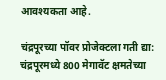आवश्यकता आहे.

चंद्रपूरच्या पॉवर प्रोजेक्टला गती द्या:
चंद्रपूरमध्ये 800 मेगावॅट क्षमतेच्या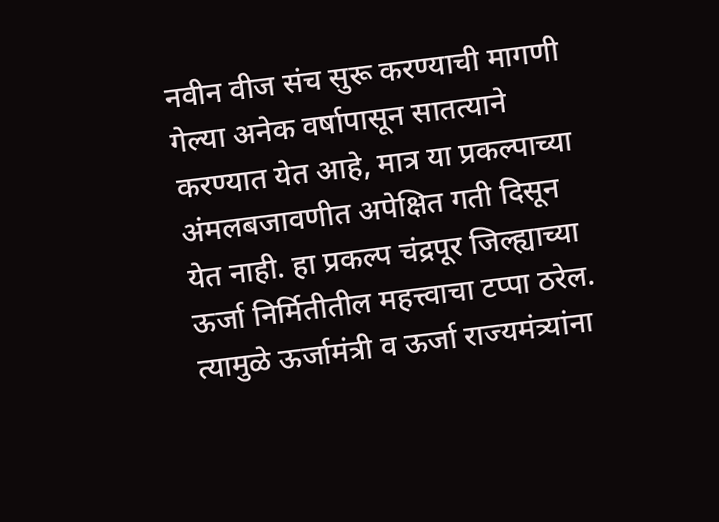नवीन वीज संच सुरू करण्याची मागणी गेल्या अनेक वर्षापासून सातत्याने करण्यात येत आहे, मात्र या प्रकल्पाच्या अंमलबजावणीत अपेक्षित गती दिसून येत नाही. हा प्रकल्प चंद्रपूर जिल्ह्याच्या ऊर्जा निर्मितीतील महत्त्वाचा टप्पा ठरेल. त्यामुळे ऊर्जामंत्री व ऊर्जा राज्यमंत्र्यांना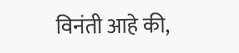विनंती आहे की,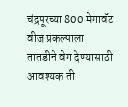चंद्रपूरच्या 800 मेगावॅट वीज प्रकल्पाला तातडीने वेग देण्यासाठी आवश्यक ती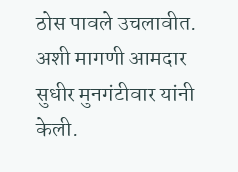ठोस पावले उचलावीत. अशी मागणी आमदार सुधीर मुनगंटीवार यांनी केली.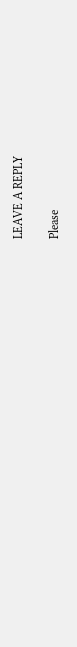LEAVE A REPLY

Please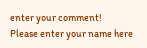enter your comment!
Please enter your name here